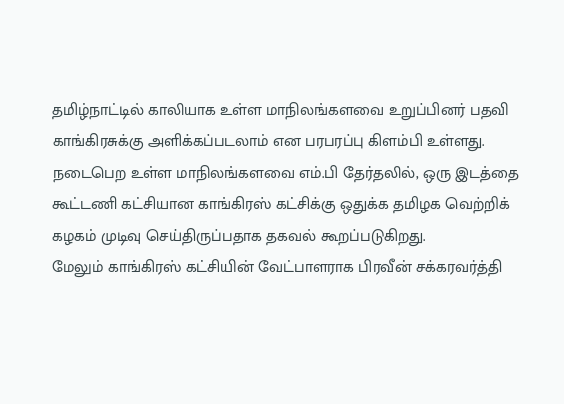தமிழ்நாட்டில் காலியாக உள்ள மாநிலங்களவை உறுப்பினர் பதவி காங்கிரசுக்கு அளிக்கப்படலாம் என பரபரப்பு கிளம்பி உள்ளது.
நடைபெற உள்ள மாநிலங்களவை எம்.பி தேர்தலில், ஒரு இடத்தை கூட்டணி கட்சியான காங்கிரஸ் கட்சிக்கு ஒதுக்க தமிழக வெற்றிக் கழகம் முடிவு செய்திருப்பதாக தகவல் கூறப்படுகிறது.
மேலும் காங்கிரஸ் கட்சியின் வேட்பாளராக பிரவீன் சக்கரவர்த்தி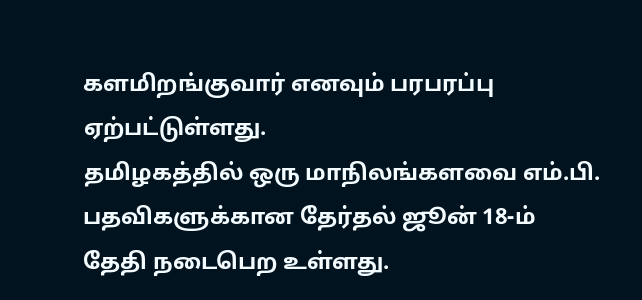களமிறங்குவார் எனவும் பரபரப்பு ஏற்பட்டுள்ளது.
தமிழகத்தில் ஒரு மாநிலங்களவை எம்.பி. பதவிகளுக்கான தேர்தல் ஜூன் 18-ம் தேதி நடைபெற உள்ளது.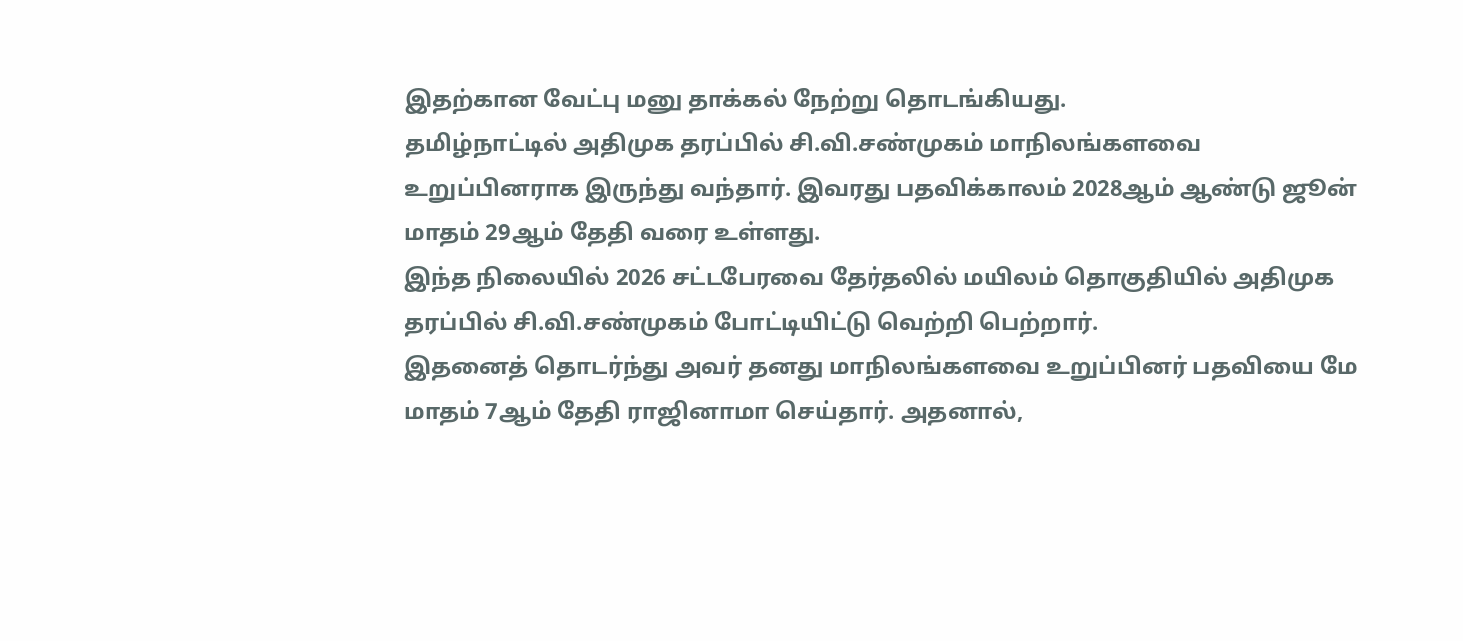இதற்கான வேட்பு மனு தாக்கல் நேற்று தொடங்கியது.
தமிழ்நாட்டில் அதிமுக தரப்பில் சி.வி.சண்முகம் மாநிலங்களவை உறுப்பினராக இருந்து வந்தார். இவரது பதவிக்காலம் 2028ஆம் ஆண்டு ஜூன் மாதம் 29ஆம் தேதி வரை உள்ளது.
இந்த நிலையில் 2026 சட்டபேரவை தேர்தலில் மயிலம் தொகுதியில் அதிமுக தரப்பில் சி.வி.சண்முகம் போட்டியிட்டு வெற்றி பெற்றார்.
இதனைத் தொடர்ந்து அவர் தனது மாநிலங்களவை உறுப்பினர் பதவியை மே மாதம் 7ஆம் தேதி ராஜினாமா செய்தார். அதனால்,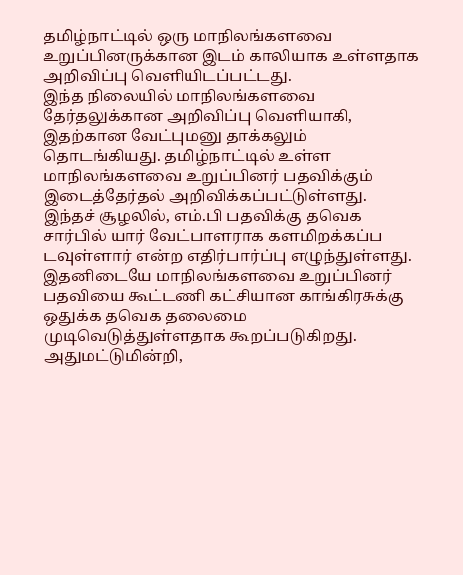தமிழ்நாட்டில் ஒரு மாநிலங்களவை உறுப்பினருக்கான இடம் காலியாக உள்ளதாக அறிவிப்பு வெளியிடப்பட்டது.
இந்த நிலையில் மாநிலங்களவை தேர்தலுக்கான அறிவிப்பு வெளியாகி, இதற்கான வேட்புமனு தாக்கலும் தொடங்கியது. தமிழ்நாட்டில் உள்ள மாநிலங்களவை உறுப்பினர் பதவிக்கும் இடைத்தேர்தல் அறிவிக்கப்பட்டுள்ளது.
இந்தச் சூழலில், எம்.பி பதவிக்கு தவெக சார்பில் யார் வேட்பாளராக களமிறக்கப்ப டவுள்ளார் என்ற எதிர்பார்ப்பு எழுந்துள்ளது.
இதனிடையே மாநிலங்களவை உறுப்பினர் பதவியை கூட்டணி கட்சியான காங்கிரசுக்கு ஒதுக்க தவெக தலைமை முடிவெடுத்துள்ளதாக கூறப்படுகிறது.
அதுமட்டுமின்றி,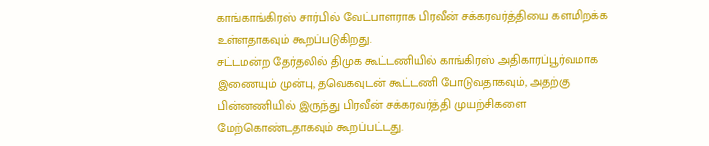காங்காங்கிரஸ் சார்பில் வேட்பாளராக பிரவீன் சக்கரவர்த்தியை களமிறக்க உள்ளதாகவும் கூறப்படுகிறது.
சட்டமன்ற தேர்தலில் திமுக கூட்டணியில் காங்கிரஸ் அதிகாரப்பூர்வமாக இணையும் முன்பு, தவெகவுடன் கூட்டணி போடுவதாகவும், அதற்கு பின்னணியில் இருந்து பிரவீன் சக்கரவர்த்தி முயற்சிகளை மேற்கொண்டதாகவும் கூறப்பட்டது.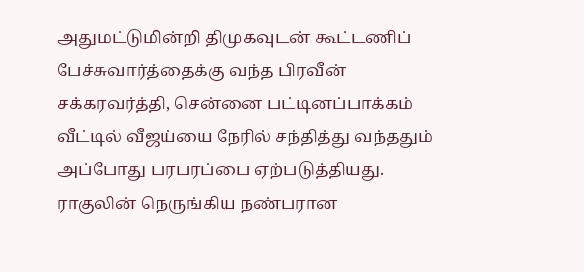அதுமட்டுமின்றி திமுகவுடன் கூட்டணிப் பேச்சுவார்த்தைக்கு வந்த பிரவீன் சக்கரவர்த்தி, சென்னை பட்டினப்பாக்கம் வீட்டில் வீஜய்யை நேரில் சந்தித்து வந்ததும் அப்போது பரபரப்பை ஏற்படுத்தியது.
ராகுலின் நெருங்கிய நண்பரான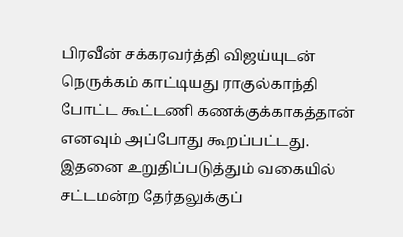பிரவீன் சக்கரவர்த்தி விஜய்யுடன் நெருக்கம் காட்டியது ராகுல்காந்தி போட்ட கூட்டணி கணக்குக்காகத்தான் எனவும் அப்போது கூறப்பட்டது.
இதனை உறுதிப்படுத்தும் வகையில் சட்டமன்ற தேர்தலுக்குப்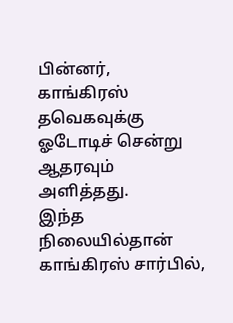பின்னர், காங்கிரஸ் தவெகவுக்கு ஓடோடிச் சென்று ஆதரவும் அளித்தது.
இந்த நிலையில்தான் காங்கிரஸ் சார்பில்,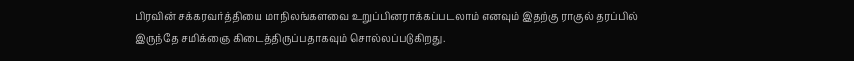பிரவின் சக்கரவர்த்தியை மாநிலங்களவை உறுப்பினராக்கப்படலாம் எனவும் இதற்கு ராகுல் தரப்பில் இருந்தே சமிக்ஞை கிடைத்திருப்பதாகவும் சொல்லப்படுகிறது.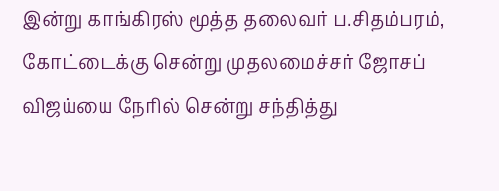இன்று காங்கிரஸ் மூத்த தலைவர் ப.சிதம்பரம், கோட்டைக்கு சென்று முதலமைச்சர் ஜோசப் விஜய்யை நேரில் சென்று சந்தித்து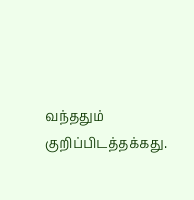வந்ததும் குறிப்பிடத்தக்கது.